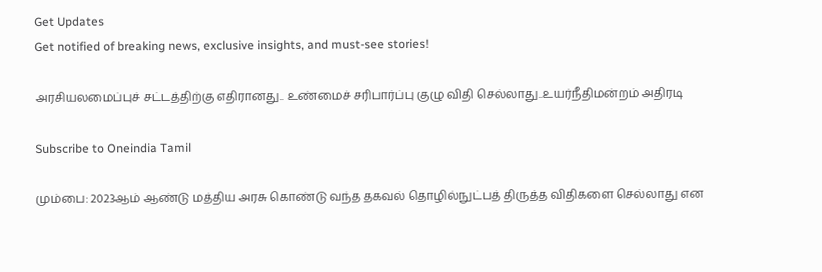Get Updates
Get notified of breaking news, exclusive insights, and must-see stories!

அரசியலமைப்புச் சட்டத்திற்கு எதிரானது.. உண்மைச் சரிபார்ப்பு குழு விதி செல்லாது..உயர்நீதிமன்றம் அதிரடி

Subscribe to Oneindia Tamil

மும்பை: 2023ஆம் ஆண்டு மத்திய அரசு கொண்டு வந்த தகவல் தொழில்நுட்பத் திருத்த விதிகளை செல்லாது என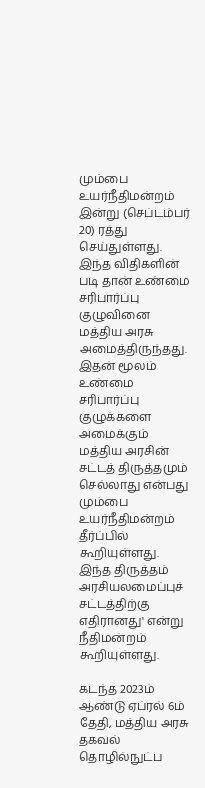மும்பை உயர்நீதிமன்றம் இன்று (செப்டம்பர் 20) ரத்து செய்துள்ளது. இந்த விதிகளின் படி தான் உண்மை சரிபார்ப்பு குழுவினை மத்திய அரசு அமைத்திருந்தது. இதன் மூலம் உண்மை சரிபார்ப்பு குழுக்களை அமைக்கும் மத்திய அரசின் சட்டத் திருத்தமும் செல்லாது என்பது மும்பை உயர்நீதிமன்றம் தீர்ப்பில் கூறியுள்ளது. இந்த திருத்தம் அரசியலமைப்புச் சட்டத்திற்கு எதிரானது' என்று நீதிமன்றம் கூறியுள்ளது.

கடந்த 2023ம் ஆண்டு ஏப்ரல் 6ம் தேதி, மத்திய அரசு தகவல் தொழில்நுட்ப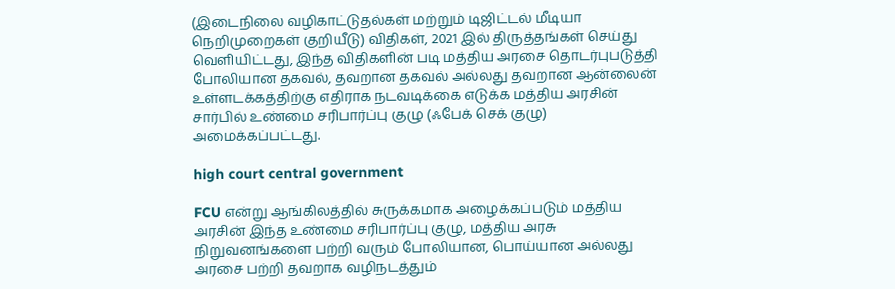(இடைநிலை வழிகாட்டுதல்கள் மற்றும் டிஜிட்டல் மீடியா நெறிமுறைகள் குறியீடு) விதிகள், 2021 இல் திருத்தங்கள் செய்து வெளியிட்டது, இந்த விதிகளின் படி மத்திய அரசை தொடர்புபடுத்தி போலியான தகவல், தவறான தகவல் அல்லது தவறான ஆன்லைன் உள்ளடக்கத்திற்கு எதிராக நடவடிக்கை எடுக்க மத்திய அரசின் சார்பில் உண்மை சரிபார்ப்பு குழு (ஃபேக் செக் குழு) அமைக்கப்பட்டது.

high court central government

FCU என்று ஆங்கிலத்தில் சுருக்கமாக அழைக்கப்படும் மத்திய அரசின் இந்த உண்மை சரிபார்ப்பு குழு, மத்திய அரசு நிறுவனங்களை பற்றி வரும் போலியான, பொய்யான அல்லது அரசை பற்றி தவறாக வழிநடத்தும்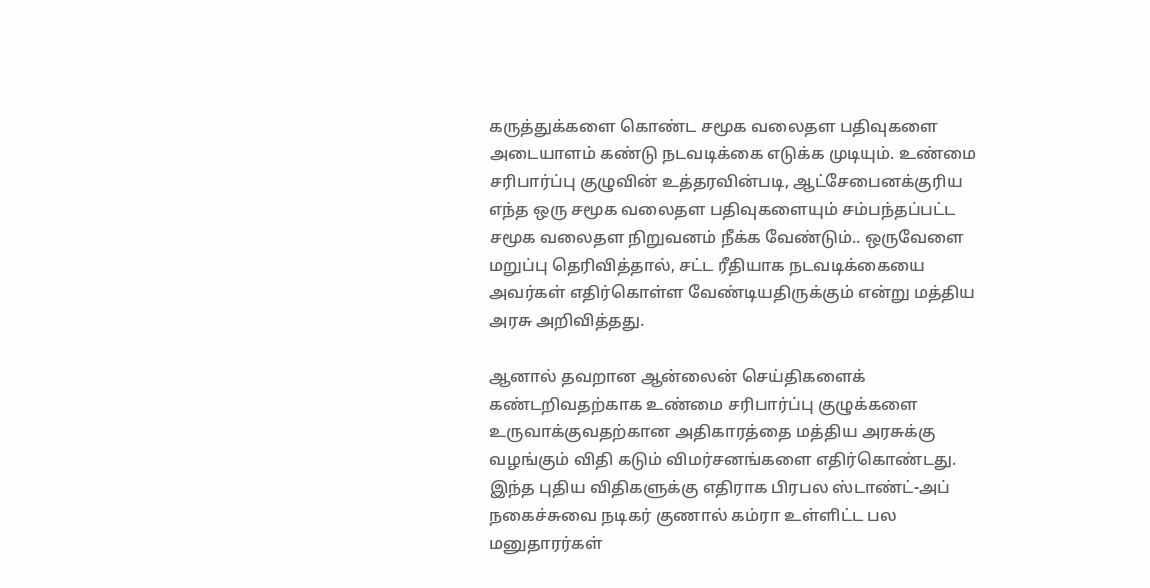கருத்துக்களை கொண்ட சமூக வலைதள பதிவுகளை அடையாளம் கண்டு நடவடிக்கை எடுக்க முடியும். உண்மை சரிபார்ப்பு குழுவின் உத்தரவின்படி, ஆட்சேபைனக்குரிய எந்த ஒரு சமூக வலைதள பதிவுகளையும் சம்பந்தப்பட்ட சமூக வலைதள நிறுவனம் நீக்க வேண்டும்.. ஒருவேளை மறுப்பு தெரிவித்தால், சட்ட ரீதியாக நடவடிக்கையை அவர்கள் எதிர்கொள்ள வேண்டியதிருக்கும் என்று மத்திய அரசு அறிவித்தது.

ஆனால் தவறான ஆன்லைன் செய்திகளைக் கண்டறிவதற்காக உண்மை சரிபார்ப்பு குழுக்களை உருவாக்குவதற்கான அதிகாரத்தை மத்திய அரசுக்கு வழங்கும் விதி கடும் விமர்சனங்களை எதிர்கொண்டது. இந்த புதிய விதிகளுக்கு எதிராக பிரபல ஸ்டாண்ட்-அப் நகைச்சுவை நடிகர் குணால் கம்ரா உள்ளிட்ட பல மனுதாரர்கள்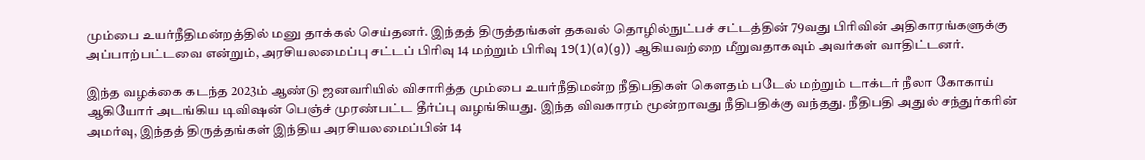மும்பை உயர்நீதிமன்றத்தில் மனு தாக்கல் செய்தனர். இந்தத் திருத்தங்கள் தகவல் தொழில்நுட்பச் சட்டத்தின் 79வது பிரிவின் அதிகாரங்களுக்கு அப்பாற்பட்டவை என்றும், அரசியலமைப்பு சட்டப் பிரிவு 14 மற்றும் பிரிவு 19(1)(a)(g)) ஆகியவற்றை மீறுவதாகவும் அவர்கள் வாதிட்டனர்.

இந்த வழக்கை கடந்த 2023ம் ஆண்டு ஜனவரியில் விசாரித்த மும்பை உயர்நீதிமன்ற நீதிபதிகள் கௌதம் படேல் மற்றும் டாக்டர் நீலா கோகாய் ஆகியோர் அடங்கிய டிவிஷன் பெஞ்ச் முரண்பட்ட தீர்ப்பு வழங்கியது. இந்த விவகாரம் மூன்றாவது நீதிபதிக்கு வந்தது. நீதிபதி அதுல் சந்துர்கரின் அமர்வு, இந்தத் திருத்தங்கள் இந்திய அரசியலமைப்பின் 14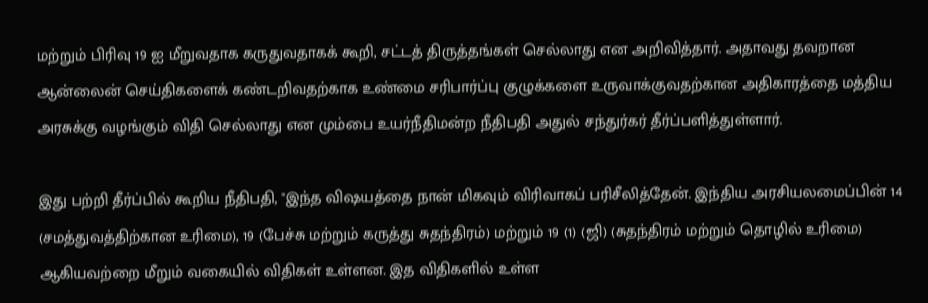மற்றும் பிரிவு 19 ஐ மீறுவதாக கருதுவதாகக் கூறி, சட்டத் திருத்தங்கள் செல்லாது என அறிவித்தார். அதாவது தவறான ஆன்லைன் செய்திகளைக் கண்டறிவதற்காக உண்மை சரிபார்ப்பு குழுக்களை உருவாக்குவதற்கான அதிகாரத்தை மத்திய அரசுக்கு வழங்கும் விதி செல்லாது என மும்பை உயர்நீதிமன்ற நீதிபதி அதுல் சந்துர்கர் தீர்ப்பளித்துள்ளார்.

இது பற்றி தீர்ப்பில் கூறிய நீதிபதி, "இந்த விஷயத்தை நான் மிகவும் விரிவாகப் பரிசீலித்தேன். இந்திய அரசியலமைப்பின் 14 (சமத்துவத்திற்கான உரிமை), 19 (பேச்சு மற்றும் கருத்து சுதந்திரம்) மற்றும் 19 (1) (ஜி) (சுதந்திரம் மற்றும் தொழில் உரிமை) ஆகியவற்றை மீறும் வகையில் விதிகள் உள்ளன. இத விதிகளில் உள்ள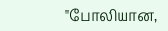"போலியான,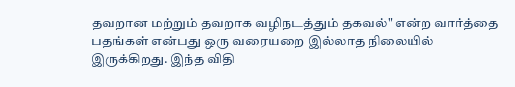தவறான மற்றும் தவறாக வழிநடத்தும் தகவல்" என்ற வார்த்தை பதங்கள் என்பது ஒரு வரையறை இல்லாத நிலையில் இருக்கிறது. இந்த விதி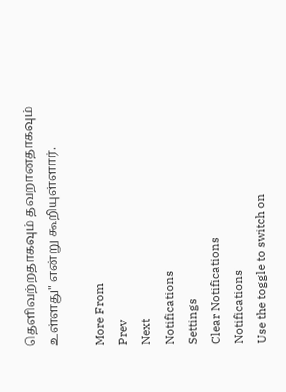தெளிவற்றதாகவும் தவறானதாகவும் உள்ளது" என்று கூறியுள்ளார்.

More From
Prev
Next
Notifications
Settings
Clear Notifications
Notifications
Use the toggle to switch on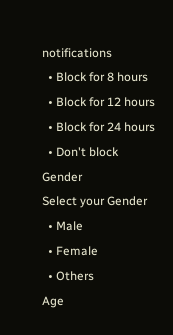notifications
  • Block for 8 hours
  • Block for 12 hours
  • Block for 24 hours
  • Don't block
Gender
Select your Gender
  • Male
  • Female
  • Others
Age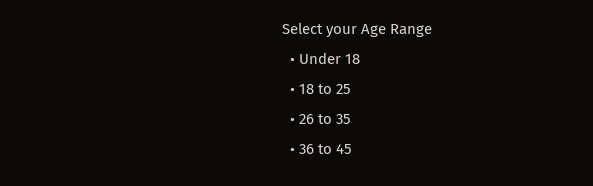Select your Age Range
  • Under 18
  • 18 to 25
  • 26 to 35
  • 36 to 45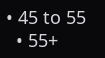• 45 to 55
  • 55+